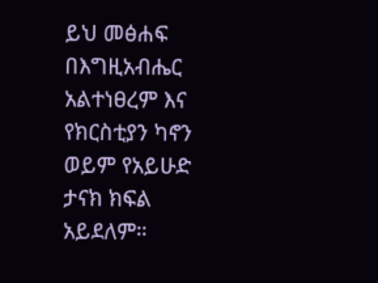ይህ መፅሐፍ በእግዚአብሔር አልተነፀረም እና የክርስቲያን ካኖን ወይም የአይሁድ ታናክ ክፍል አይደለም።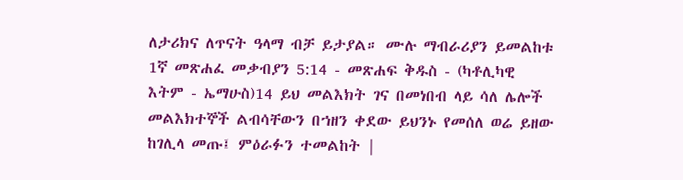ለታሪክና ለጥናት ዓላማ ብቻ ይታያል። ሙሉ ማብራሪያን ይመልከቱ 1ኛ መጽሐፈ መቃብያን 5:14 - መጽሐፍ ቅዱስ - (ካቶሊካዊ እትም - ኤማሁስ)14 ይህ መልእክት ገና በመነበብ ላይ ሳለ ሌሎች መልእክተኞች ልብሳቸውን በኀዘን ቀደው ይህንኑ የመሰለ ወሬ ይዘው ከገሊላ መጡ፤ ምዕራፉን ተመልከት |